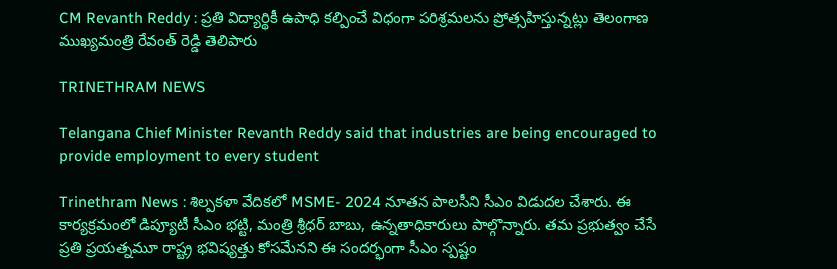CM Revanth Reddy : ప్రతి విద్యార్థికీ ఉపాధి కల్పించే విధంగా పరిశ్రమలను ప్రోత్సహిస్తున్నట్లు తెలంగాణ ముఖ్యమంత్రి రేవంత్ రెడ్డి తెలిపారు

TRINETHRAM NEWS

Telangana Chief Minister Revanth Reddy said that industries are being encouraged to provide employment to every student

Trinethram News : శిల్పకళా వేదికలో MSME- 2024 నూతన పాలసీని సీఎం విడుదల చేశారు. ఈ కార్యక్రమంలో డిప్యూటీ సీఎం భట్టి, మంత్రి శ్రీధర్‌ బాబు, ఉన్నతాధికారులు పాల్గొన్నారు. తమ ప్రభుత్వం చేసే ప్రతి ప్రయత్నమూ రాష్ట్ర భవిష్యత్తు కోసమేనని ఈ సందర్భంగా సీఎం స్పష్టం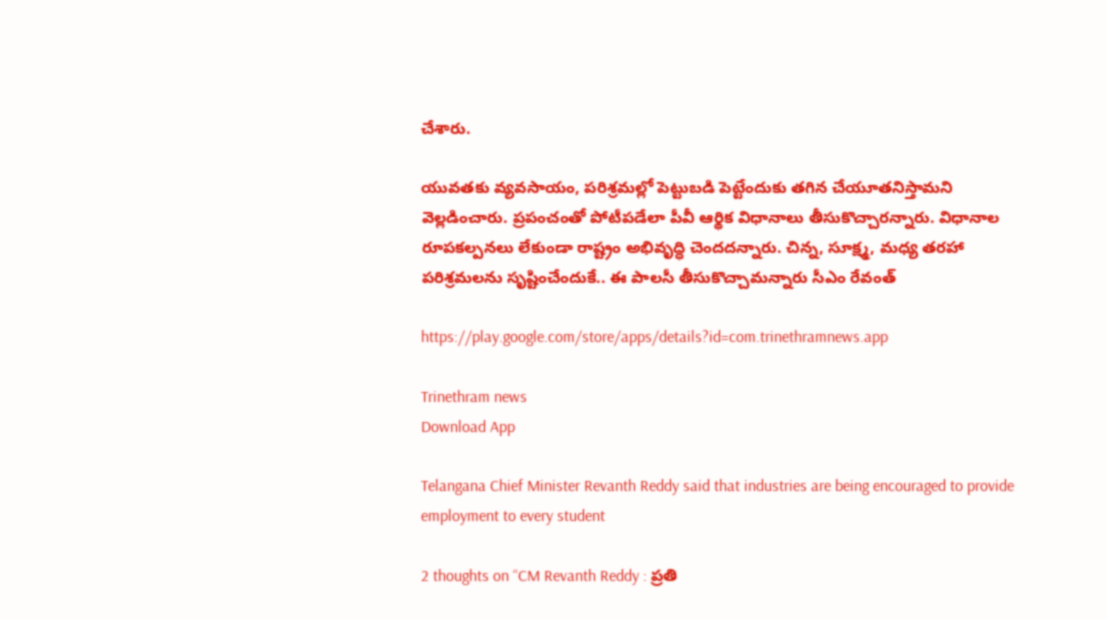చేశారు.

యువతకు వ్యవసాయం, పరిశ్రమల్లో పెట్టుబడి పెట్టేందుకు తగిన చేయూతనిస్తామని వెల్లడించారు. ప్రపంచంతో పోటీపడేలా పీవీ ఆర్థిక విధానాలు తీసుకొచ్చారన్నారు. విధానాల రూపకల్పనలు లేకుండా రాష్ట్రం అభివృద్ధి చెందదన్నారు. చిన్న, సూక్ష్మ, మధ్య తరహా పరిశ్రమలను సృష్టించేందుకే.. ఈ పాలసీ తీసుకొచ్చామన్నారు సీఎం రేవంత్

https://play.google.com/store/apps/details?id=com.trinethramnews.app

Trinethram news
Download App

Telangana Chief Minister Revanth Reddy said that industries are being encouraged to provide employment to every student

2 thoughts on “CM Revanth Reddy : ప్రతి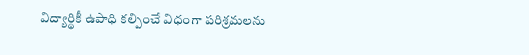విద్యార్థికీ ఉపాధి కల్పించే విధంగా పరిశ్రమలను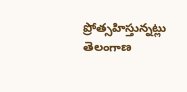ప్రోత్సహిస్తున్నట్లు తెలంగాణ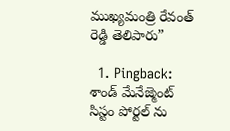ముఖ్యమంత్రి రేవంత్ రెడ్డి తెలిపారు”

  1. Pingback: శాండ్ మేనేజ్మెంట్ సిస్టం పోర్టల్ ను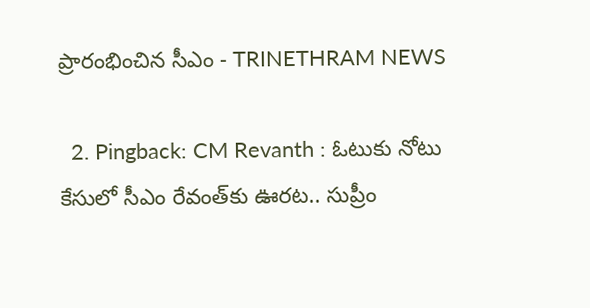ప్రారంభించిన సీఎం - TRINETHRAM NEWS

  2. Pingback: CM Revanth : ఓటుకు నోటు కేసులో సీఎం రేవంత్‌కు ఊరట.. సుప్రీం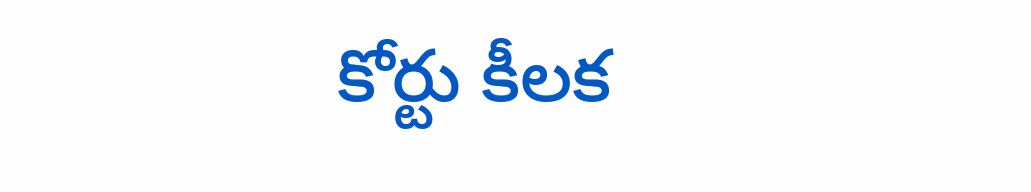కోర్టు కీలక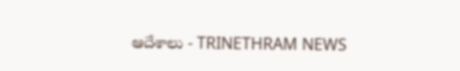ఆదేశాలు - TRINETHRAM NEWS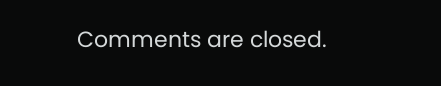Comments are closed.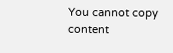You cannot copy content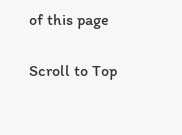of this page

Scroll to Top